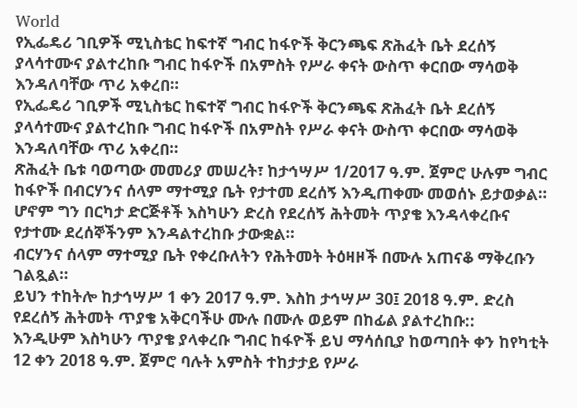World
የኢፌዴሪ ገቢዎች ሚኒስቴር ከፍተኛ ግብር ከፋዮች ቅርንጫፍ ጽሕፈት ቤት ደረሰኝ ያላሳተሙና ያልተረከቡ ግብር ከፋዮች በአምስት የሥራ ቀናት ውስጥ ቀርበው ማሳወቅ እንዳለባቸው ጥሪ አቀረበ።
የኢፌዴሪ ገቢዎች ሚኒስቴር ከፍተኛ ግብር ከፋዮች ቅርንጫፍ ጽሕፈት ቤት ደረሰኝ ያላሳተሙና ያልተረከቡ ግብር ከፋዮች በአምስት የሥራ ቀናት ውስጥ ቀርበው ማሳወቅ እንዳለባቸው ጥሪ አቀረበ።
ጽሕፈት ቤቱ ባወጣው መመሪያ መሠረት፣ ከታኅሣሥ 1/2017 ዓ.ም. ጀምሮ ሁሉም ግብር ከፋዮች በብርሃንና ሰላም ማተሚያ ቤት የታተመ ደረሰኝ እንዲጠቀሙ መወሰኑ ይታወቃል።
ሆኖም ግን በርካታ ድርጅቶች እስካሁን ድረስ የደረሰኝ ሕትመት ጥያቄ እንዳላቀረቡና የታተሙ ደረሰኞችንም እንዳልተረከቡ ታውቋል።
ብርሃንና ሰላም ማተሚያ ቤት የቀረቡለትን የሕትመት ትዕዛዞች በሙሉ አጠናቆ ማቅረቡን ገልጿል።
ይህን ተከትሎ ከታኅሣሥ 1 ቀን 2017 ዓ.ም. እስከ ታኅሣሥ 30፤ 2018 ዓ.ም. ድረስ የደረሰኝ ሕትመት ጥያቄ አቅርባችሁ ሙሉ በሙሉ ወይም በከፊል ያልተረከቡ::
እንዲሁም እስካሁን ጥያቄ ያላቀረቡ ግብር ከፋዮች ይህ ማሳሰቢያ ከወጣበት ቀን ከየካቲት 12 ቀን 2018 ዓ.ም. ጀምሮ ባሉት አምስት ተከታታይ የሥራ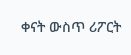ቀናት ውስጥ ሪፖርት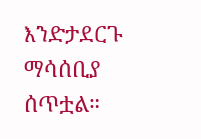እንድታደርጉ ማሳሰቢያ ሰጥቷል።